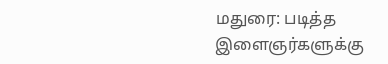மதுரை: படித்த இளைஞர்களுக்கு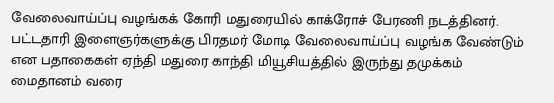வேலைவாய்ப்பு வழங்கக் கோரி மதுரையில் காக்ரோச் பேரணி நடத்தினர். பட்டதாரி இளைஞர்களுக்கு பிரதமர் மோடி வேலைவாய்ப்பு வழங்க வேண்டும் என பதாகைகள் ஏந்தி மதுரை காந்தி மியூசியத்தில் இருந்து தமுக்கம் மைதானம் வரை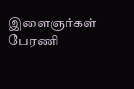இளைஞர்கள் பேரணி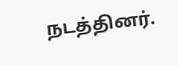நடத்தினர்.